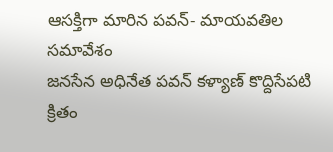ఆసక్తిగా మారిన పవన్- మాయవతిల సమావేశం
జనసేన అధినేత పవన్ కళ్యాణ్ కొద్దిసేపటి క్రితం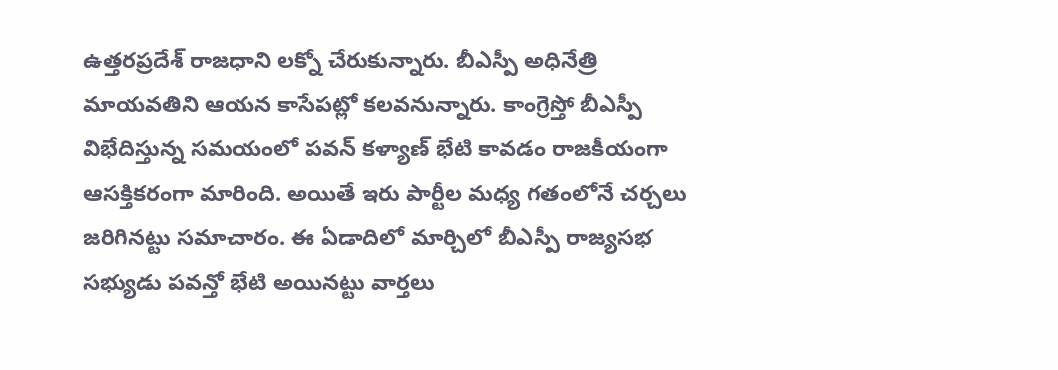ఉత్తరప్రదేశ్ రాజధాని లక్నో చేరుకున్నారు. బీఎస్పీ అధినేత్రి మాయవతిని ఆయన కాసేపట్లో కలవనున్నారు. కాంగ్రెస్తో బీఎస్పీ విభేదిస్తున్న సమయంలో పవన్ కళ్యాణ్ భేటి కావడం రాజకీయంగా ఆసక్తికరంగా మారింది. అయితే ఇరు పార్టీల మధ్య గతంలోనే చర్చలు జరిగినట్టు సమాచారం. ఈ ఏడాదిలో మార్చిలో బీఎస్పీ రాజ్యసభ సభ్యుడు పవన్తో భేటి అయినట్టు వార్తలు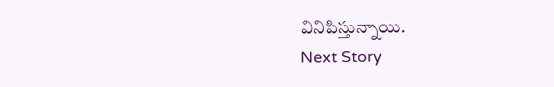వినిపిస్తున్నాయి.
Next Story